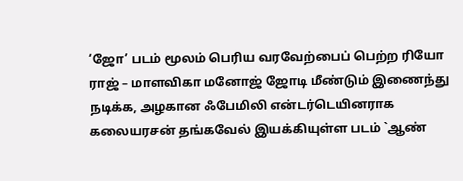‘ஜோ’ படம் மூலம் பெரிய வரவேற்பைப் பெற்ற ரியோ ராஜ் – மாளவிகா மனோஜ் ஜோடி மீண்டும் இணைந்து நடிக்க, அழகான ஃபேமிலி என்டர்டெயினராக கலையரசன் தங்கவேல் இயக்கியுள்ள படம் `ஆண்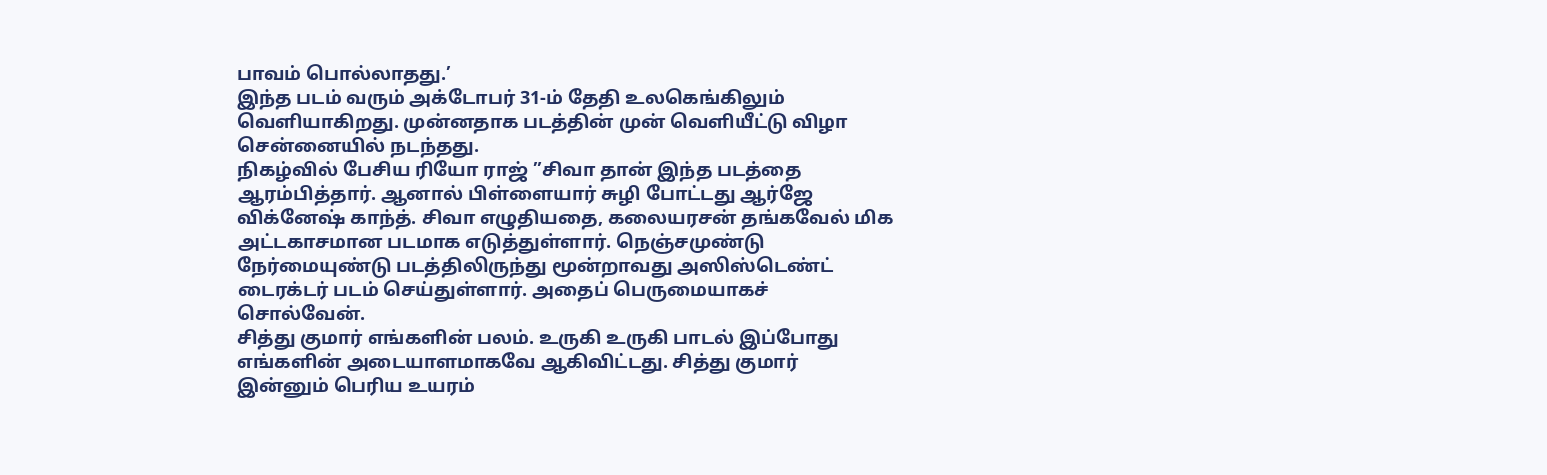பாவம் பொல்லாதது.’
இந்த படம் வரும் அக்டோபர் 31-ம் தேதி உலகெங்கிலும் வெளியாகிறது. முன்னதாக படத்தின் முன் வெளியீட்டு விழா சென்னையில் நடந்தது.
நிகழ்வில் பேசிய ரியோ ராஜ் ”சிவா தான் இந்த படத்தை ஆரம்பித்தார். ஆனால் பிள்ளையார் சுழி போட்டது ஆர்ஜே விக்னேஷ் காந்த். சிவா எழுதியதை, கலையரசன் தங்கவேல் மிக அட்டகாசமான படமாக எடுத்துள்ளார். நெஞ்சமுண்டு நேர்மையுண்டு படத்திலிருந்து மூன்றாவது அஸிஸ்டெண்ட் டைரக்டர் படம் செய்துள்ளார். அதைப் பெருமையாகச் சொல்வேன்.
சித்து குமார் எங்களின் பலம். உருகி உருகி பாடல் இப்போது எங்களின் அடையாளமாகவே ஆகிவிட்டது. சித்து குமார் இன்னும் பெரிய உயரம்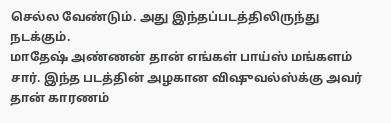செல்ல வேண்டும். அது இந்தப்படத்திலிருந்து நடக்கும்.
மாதேஷ் அண்ணன் தான் எங்கள் பாய்ஸ் மங்களம் சார். இந்த படத்தின் அழகான விஷுவல்ஸ்க்கு அவர் தான் காரணம்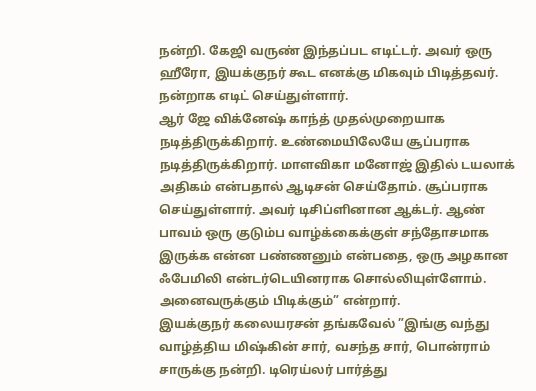நன்றி. கேஜி வருண் இந்தப்பட எடிட்டர். அவர் ஒரு ஹீரோ, இயக்குநர் கூட எனக்கு மிகவும் பிடித்தவர். நன்றாக எடிட் செய்துள்ளார்.
ஆர் ஜே விக்னேஷ் காந்த் முதல்முறையாக நடித்திருக்கிறார். உண்மையிலேயே சூப்பராக நடித்திருக்கிறார். மாளவிகா மனோஜ் இதில் டயலாக் அதிகம் என்பதால் ஆடிசன் செய்தோம். சூப்பராக செய்துள்ளார். அவர் டிசிப்ளினான ஆக்டர். ஆண் பாவம் ஒரு குடும்ப வாழ்க்கைக்குள் சந்தோசமாக இருக்க என்ன பண்ணனும் என்பதை, ஒரு அழகான ஃபேமிலி என்டர்டெயினராக சொல்லியுள்ளோம். அனைவருக்கும் பிடிக்கும்” என்றார்.
இயக்குநர் கலையரசன் தங்கவேல் ”இங்கு வந்து வாழ்த்திய மிஷ்கின் சார், வசந்த சார், பொன்ராம் சாருக்கு நன்றி. டிரெய்லர் பார்த்து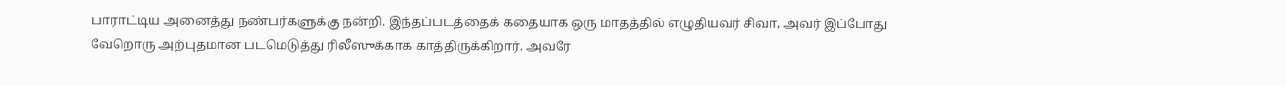பாராட்டிய அனைத்து நண்பர்களுக்கு நன்றி. இந்தப்படத்தைக் கதையாக ஒரு மாதத்தில் எழுதியவர் சிவா, அவர் இப்போது வேறொரு அற்புதமான படமெடுத்து ரிலீஸுக்காக காத்திருக்கிறார். அவரே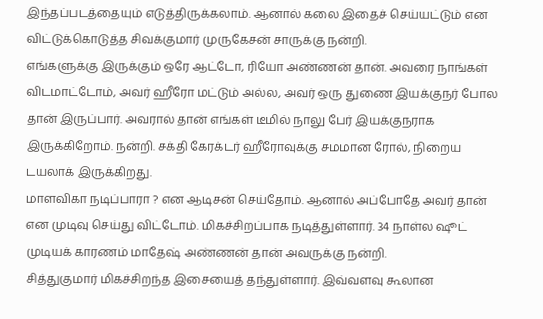இந்தப்படத்தையும் எடுத்திருக்கலாம். ஆனால் கலை இதைச் செய்யட்டும் என விட்டுக்கொடுத்த சிவக்குமார் முருகேசன் சாருக்கு நன்றி.
எங்களுக்கு இருக்கும் ஒரே ஆட்டோ, ரியோ அண்ணன் தான். அவரை நாங்கள் விடமாட்டோம், அவர் ஹீரோ மட்டும் அல்ல, அவர் ஒரு துணை இயக்குநர் போல தான் இருப்பார். அவரால் தான் எங்கள் டீமில் நாலு பேர் இயக்குநராக இருக்கிறோம். நன்றி. சக்தி கேரக்டர் ஹீரோவுக்கு சமமான ரோல், நிறைய டயலாக் இருக்கிறது.
மாளவிகா நடிப்பாரா ? என ஆடிசன் செய்தோம். ஆனால் அப்போதே அவர் தான் என முடிவு செய்து விட்டோம். மிகச்சிறப்பாக நடித்துள்ளார். 34 நாள்ல ஷூட் முடியக் காரணம் மாதேஷ் அண்ணன் தான் அவருக்கு நன்றி.
சித்துகுமார் மிகச்சிறந்த இசையைத் தந்துள்ளார். இவ்வளவு கூலான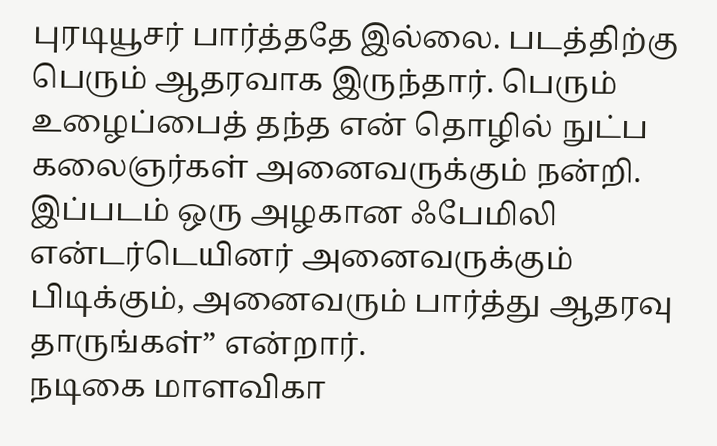புரடியூசர் பார்த்ததே இல்லை. படத்திற்கு பெரும் ஆதரவாக இருந்தார். பெரும் உழைப்பைத் தந்த என் தொழில் நுட்ப கலைஞர்கள் அனைவருக்கும் நன்றி. இப்படம் ஒரு அழகான ஃபேமிலி என்டர்டெயினர் அனைவருக்கும் பிடிக்கும், அனைவரும் பார்த்து ஆதரவு தாருங்கள்” என்றார்.
நடிகை மாளவிகா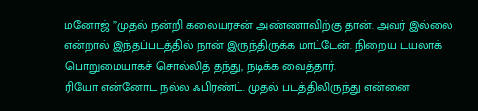மனோஜ் ”முதல் நன்றி கலையரசன் அண்ணாவிற்கு தான். அவர் இல்லை என்றால் இந்தப்படத்தில் நான் இருந்திருக்க மாட்டேன். நிறைய டயலாக் பொறுமையாகச் சொல்லித் தந்து, நடிக்க வைத்தார்.
ரியோ என்னோட நல்ல ஃபிரண்ட். முதல் படத்திலிருந்து என்னை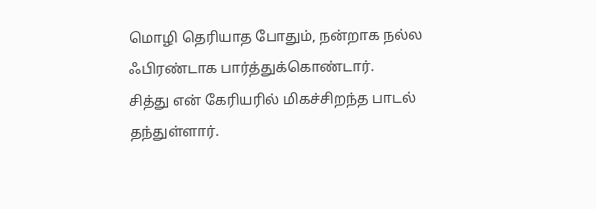மொழி தெரியாத போதும், நன்றாக நல்ல ஃபிரண்டாக பார்த்துக்கொண்டார்.
சித்து என் கேரியரில் மிகச்சிறந்த பாடல் தந்துள்ளார்.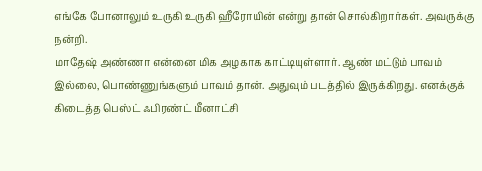எங்கே போனாலும் உருகி உருகி ஹீரோயின் என்று தான் சொல்கிறார்கள். அவருக்கு நன்றி.
மாதேஷ் அண்ணா என்னை மிக அழகாக காட்டியுள்ளார். ஆண் மட்டும் பாவம் இல்லை, பொண்ணுங்களும் பாவம் தான். அதுவும் படத்தில் இருக்கிறது. எனக்குக் கிடைத்த பெஸ்ட் ஃபிரண்ட் மீனாட்சி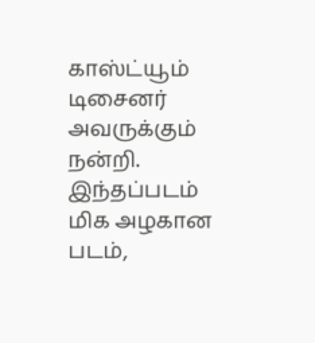காஸ்ட்யூம் டிசைனர் அவருக்கும் நன்றி. இந்தப்படம் மிக அழகான படம்,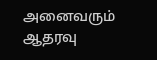அனைவரும் ஆதரவு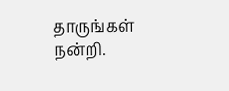தாருங்கள் நன்றி.